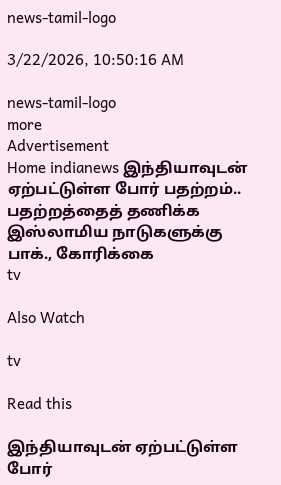news-tamil-logo

3/22/2026, 10:50:16 AM

news-tamil-logo
more
Advertisement
Home indianews இந்தியாவுடன் ஏற்பட்டுள்ள போர் பதற்றம்.. பதற்றத்தைத் தணிக்க இஸ்லாமிய நாடுகளுக்கு பாக்., கோரிக்கை
tv

Also Watch

tv

Read this

இந்தியாவுடன் ஏற்பட்டுள்ள போர்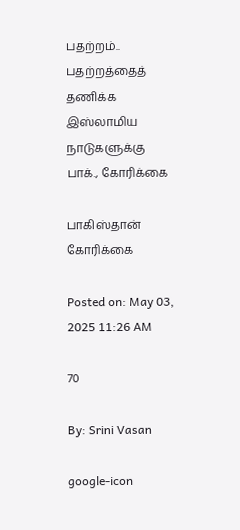பதற்றம்.. பதற்றத்தைத் தணிக்க இஸ்லாமிய நாடுகளுக்கு பாக்., கோரிக்கை

பாகிஸ்தான் கோரிக்கை

Posted on: May 03, 2025 11:26 AM

70

By: Srini Vasan

google-icon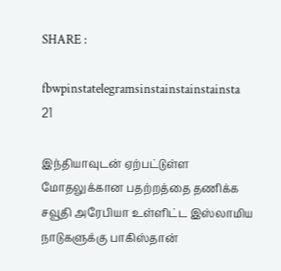SHARE :

fbwpinstatelegramsinstainstainstainsta
21

இந்தியாவுடன் ஏற்பட்டுள்ள மோதலுக்கான பதற்றத்தை தணிக்க சவூதி அரேபியா உள்ளிட்ட இஸ்லாமிய நாடுகளுக்கு பாகிஸ்தான்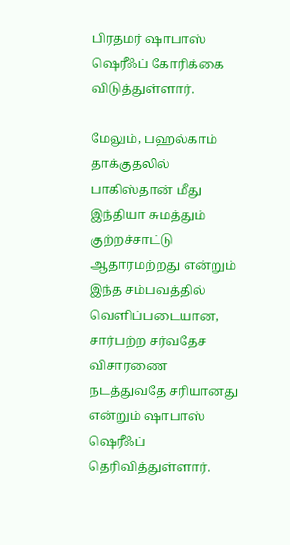பிரதமர் ஷாபாஸ் ஷெரீஃப் கோரிக்கை விடுத்துள்ளார்.

மேலும், பஹல்காம் தாக்குதலில் பாகிஸ்தான் மீது இந்தியா சுமத்தும் குற்றச்சாட்டு ஆதாரமற்றது என்றும் இந்த சம்பவத்தில் வெளிப்படையான, சார்பற்ற சர்வதேச விசாரணை நடத்துவதே சரியானது என்றும் ஷாபாஸ் ஷெரீஃப் தெரிவித்துள்ளார்.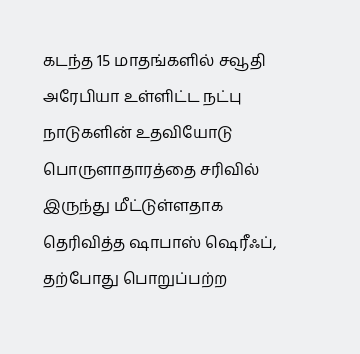கடந்த 15 மாதங்களில் சவூதி அரேபியா உள்ளிட்ட நட்பு நாடுகளின் உதவியோடு பொருளாதாரத்தை சரிவில் இருந்து மீட்டுள்ளதாக தெரிவித்த ஷாபாஸ் ஷெரீஃப், தற்போது பொறுப்பற்ற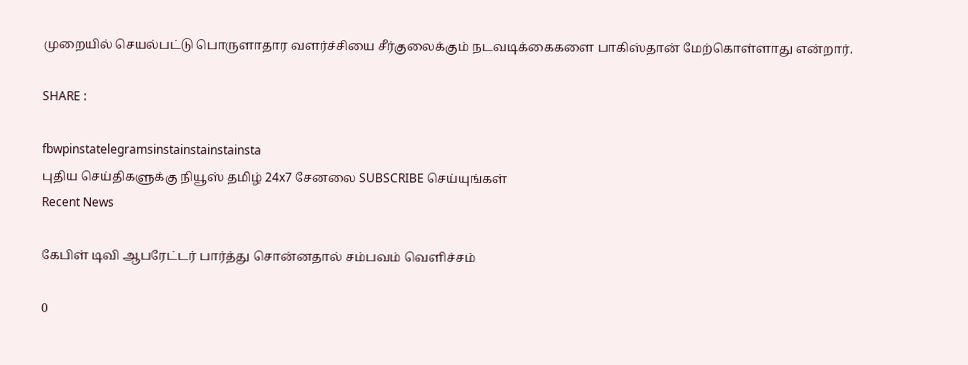முறையில் செயல்பட்டு பொருளாதார வளர்ச்சியை சீர்குலைக்கும் நடவடிக்கைகளை பாகிஸ்தான் மேற்கொள்ளாது என்றார்.

SHARE :

fbwpinstatelegramsinstainstainstainsta
புதிய செய்திகளுக்கு நியூஸ் தமிழ் 24x7 சேனலை SUBSCRIBE செய்யுங்கள்
Recent News

கேபிள் டிவி ஆபரேட்டர் பார்த்து சொன்னதால் சம்பவம் வெளிச்சம்

0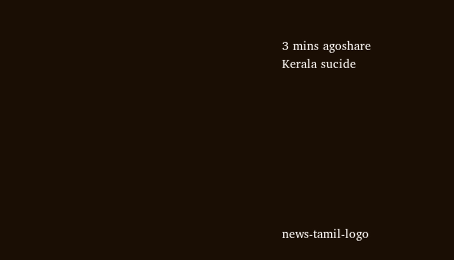3 mins agoshare
Kerala sucide








news-tamil-logo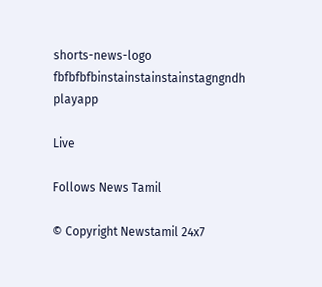shorts-news-logo
fbfbfbfbinstainstainstainstagngndh
playapp

Live

Follows News Tamil

© Copyright Newstamil 24x7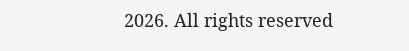2026. All rights reserved